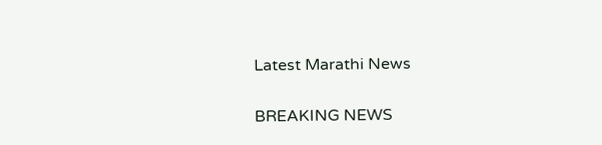Latest Marathi News

BREAKING NEWS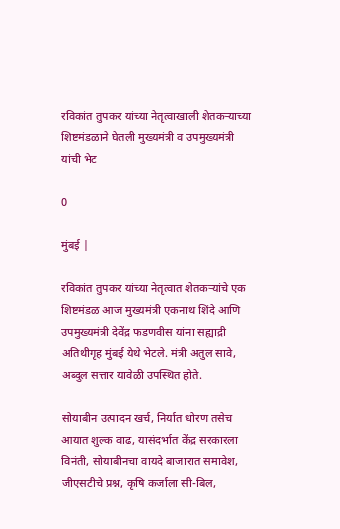रविकांत तुपकर यांच्या नेतृत्वाखाली शेतकऱ्याच्या शिष्टमंडळाने घेतली मुख्यमंत्री व उपमुख्यमंत्री यांची भेट

0

मुंबई |

रविकांत तुपकर यांच्या नेतृत्वात शेतकऱ्यांचे एक शिष्टमंडळ आज मुख्यमंत्री एकनाथ शिंदे आणि उपमुख्यमंत्री देवेंद्र फडणवीस यांना सह्याद्री अतिथीगृह मुंबई येथे भेटले. मंत्री अतुल सावे, अब्दुल सत्तार यावेळी उपस्थित होते.

सोयाबीन उत्पादन खर्च, निर्यात धोरण तसेच आयात शुल्क वाढ, यासंदर्भात केंद्र सरकारला विनंती, सोयाबीनचा वायदे बाजारात समावेश, जीएसटीचे प्रश्न, कृषि कर्जाला सी-बिल,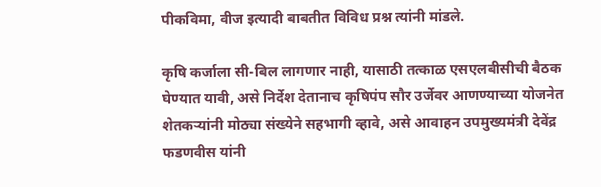पीकविमा, वीज इत्यादी बाबतीत विविध प्रश्न त्यांनी मांडले.

कृषि कर्जाला सी-बिल लागणार नाही, यासाठी तत्काळ एसएलबीसीची बैठक घेण्यात यावी, असे निर्देश देतानाच कृषिपंप सौर उर्जेवर आणण्याच्या योजनेत शेतकऱ्यांनी मोठ्या संख्येने सहभागी व्हावे, असे आवाहन उपमुख्यमंत्री देवेंद्र फडणवीस यांनी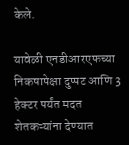केले.

यावेळी एनडीआरएफच्या निकषापेक्षा दुप्पट आणि 3 हेक्टर पर्यंत मदत शेतकऱ्यांना देण्यात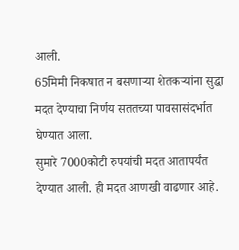आली.
65मिमी निकषात न बसणाऱ्या शेतकऱ्यांना सुद्धा मदत देण्याचा निर्णय सततच्या पावसासंदर्भात घेण्यात आला.
सुमारे 7000कोटी रुपयांची मदत आतापर्यंत देण्यात आली. ही मदत आणखी वाढणार आहे.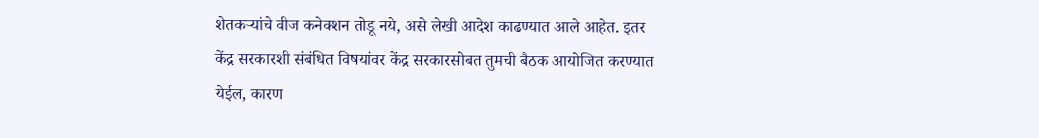शेतकऱ्यांचे वीज कनेक्शन तोडू नये, असे लेखी आदेश काढण्यात आले आहेत. इतर केंद्र सरकारशी संबंधित विषयांवर केंद्र सरकारसोबत तुमची बैठक आयोजित करण्यात येईल, कारण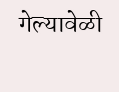गेल्यावेळी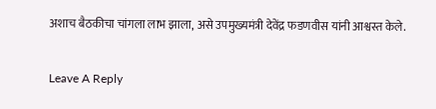अशाच बैठकीचा चांगला लाभ झाला, असे उपमुख्यमंत्री देवेंद्र फडणवीस यांनी आश्वस्त केले.

Leave A Reply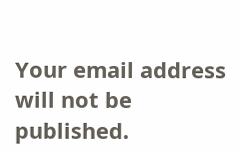Your email address will not be published.